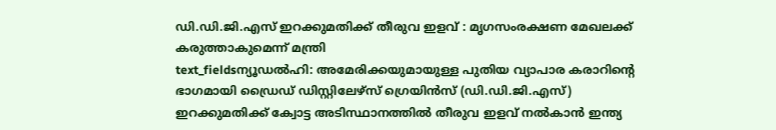ഡി.ഡി.ജി.എസ് ഇറക്കുമതിക്ക് തീരുവ ഇളവ് : മൃഗസംരക്ഷണ മേഖലക്ക് കരുത്താകുമെന്ന് മന്ത്രി
text_fieldsന്യൂഡൽഹി: അമേരിക്കയുമായുള്ള പുതിയ വ്യാപാര കരാറിന്റെ ഭാഗമായി ഡ്രൈഡ് ഡിസ്റ്റിലേഴ്സ് ഗ്രെയിൻസ് (ഡി.ഡി.ജി.എസ്) ഇറക്കുമതിക്ക് ക്വോട്ട അടിസ്ഥാനത്തിൽ തീരുവ ഇളവ് നൽകാൻ ഇന്ത്യ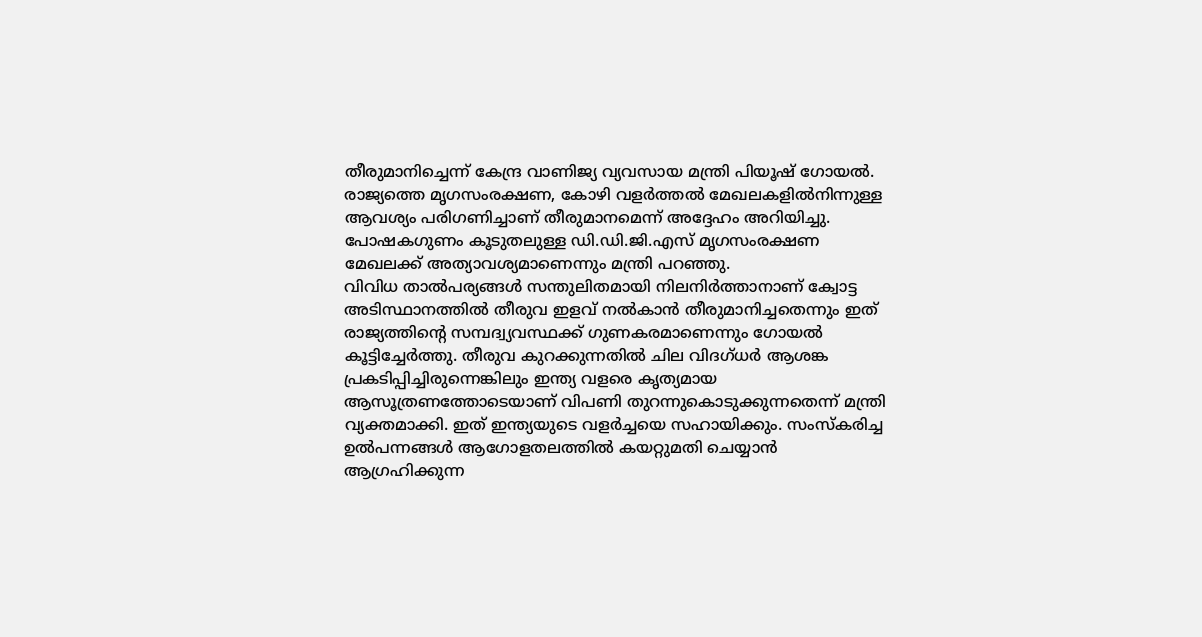തീരുമാനിച്ചെന്ന് കേന്ദ്ര വാണിജ്യ വ്യവസായ മന്ത്രി പിയൂഷ് ഗോയൽ. രാജ്യത്തെ മൃഗസംരക്ഷണ, കോഴി വളർത്തൽ മേഖലകളിൽനിന്നുള്ള ആവശ്യം പരിഗണിച്ചാണ് തീരുമാനമെന്ന് അദ്ദേഹം അറിയിച്ചു. പോഷകഗുണം കൂടുതലുള്ള ഡി.ഡി.ജി.എസ് മൃഗസംരക്ഷണ മേഖലക്ക് അത്യാവശ്യമാണെന്നും മന്ത്രി പറഞ്ഞു.
വിവിധ താൽപര്യങ്ങൾ സന്തുലിതമായി നിലനിർത്താനാണ് ക്വോട്ട അടിസ്ഥാനത്തിൽ തീരുവ ഇളവ് നൽകാൻ തീരുമാനിച്ചതെന്നും ഇത് രാജ്യത്തിന്റെ സമ്പദ്വ്യവസ്ഥക്ക് ഗുണകരമാണെന്നും ഗോയൽ കൂട്ടിച്ചേർത്തു. തീരുവ കുറക്കുന്നതിൽ ചില വിദഗ്ധർ ആശങ്ക പ്രകടിപ്പിച്ചിരുന്നെങ്കിലും ഇന്ത്യ വളരെ കൃത്യമായ ആസൂത്രണത്തോടെയാണ് വിപണി തുറന്നുകൊടുക്കുന്നതെന്ന് മന്ത്രി വ്യക്തമാക്കി. ഇത് ഇന്ത്യയുടെ വളർച്ചയെ സഹായിക്കും. സംസ്കരിച്ച ഉൽപന്നങ്ങൾ ആഗോളതലത്തിൽ കയറ്റുമതി ചെയ്യാൻ ആഗ്രഹിക്കുന്ന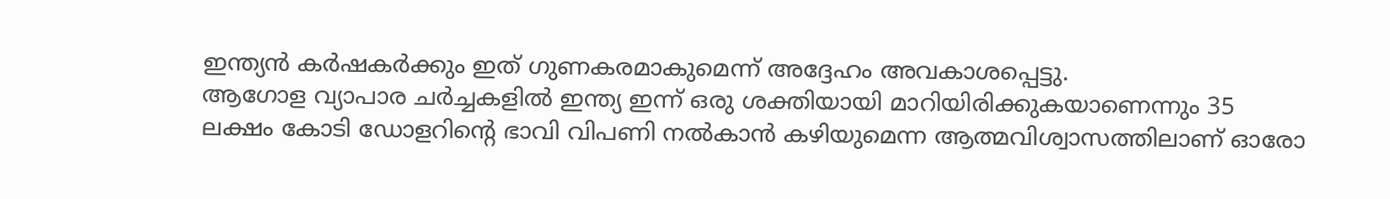ഇന്ത്യൻ കർഷകർക്കും ഇത് ഗുണകരമാകുമെന്ന് അദ്ദേഹം അവകാശപ്പെട്ടു.
ആഗോള വ്യാപാര ചർച്ചകളിൽ ഇന്ത്യ ഇന്ന് ഒരു ശക്തിയായി മാറിയിരിക്കുകയാണെന്നും 35 ലക്ഷം കോടി ഡോളറിന്റെ ഭാവി വിപണി നൽകാൻ കഴിയുമെന്ന ആത്മവിശ്വാസത്തിലാണ് ഓരോ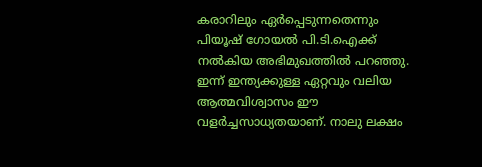കരാറിലും ഏർപ്പെടുന്നതെന്നും പിയൂഷ് ഗോയൽ പി.ടി.ഐക്ക് നൽകിയ അഭിമുഖത്തിൽ പറഞ്ഞു. ഇന്ന് ഇന്ത്യക്കുള്ള ഏറ്റവും വലിയ ആത്മവിശ്വാസം ഈ വളർച്ചസാധ്യതയാണ്. നാലു ലക്ഷം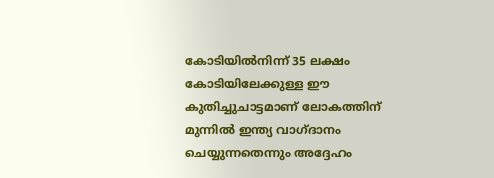കോടിയിൽനിന്ന് 35 ലക്ഷം കോടിയിലേക്കുള്ള ഈ കുതിച്ചുചാട്ടമാണ് ലോകത്തിന് മുന്നിൽ ഇന്ത്യ വാഗ്ദാനം ചെയ്യുന്നതെന്നും അദ്ദേഹം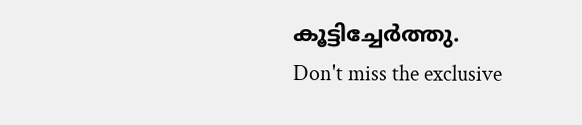കൂട്ടിച്ചേർത്തു.
Don't miss the exclusive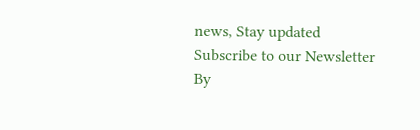news, Stay updated
Subscribe to our Newsletter
By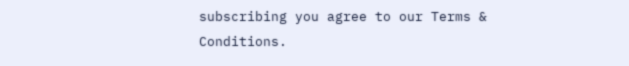subscribing you agree to our Terms & Conditions.